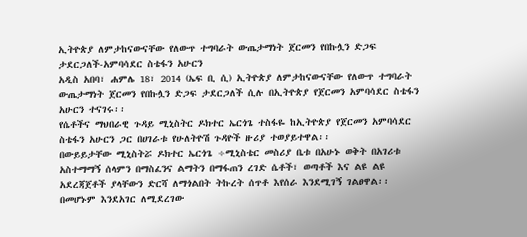ኢትዮጵያ ለምታከናውናቸው የለውጥ ተግባራት ውጤታማነት ጀርመን የበኩሏን ድጋፍ ታደርጋለች-አምባሳደር ስቴፋን አሁርን
አዲስ አበባ፣ ሐምሌ 18፣ 2014 (ኤፍ ቢ ሲ) ኢትዮጵያ ለምታከናውናቸው የለውጥ ተግባራት ውጤታማነት ጀርመን የበኩሏን ድጋፍ ታደርጋለች ሲሉ በኢትዮጵያ የጀርመን አምባሳደር ስቴፋን አሁርን ተናገሩ፡፡
የሴቶችና ማህበራዊ ጉዳይ ሚኒስትር ዶክተር ኤርጎጌ ተስፋዬ ከኢትዮጵያ የጀርመን አምባሳደር ስቴፋን አሁርን ጋር በሀገራቱ የሁለትዮሽ ጉዳዮች ዙሪያ ተወያይተዋል፡፡
በውይይታቸው ሚኒስትሯ ዶክተር ኤርጎጌ ÷ሚኒስቴር መስሪያ ቤቱ በአሁኑ ወቅት በአገሪቱ አስተማማኝ ሰላምን በማስፈንና ልማትን በማፋጠን ረገድ ሴቶች፣ ወጣቶች እና ልዩ ልዩ አደረጃጀቶች ያላቸውን ድርሻ ለማጎልበት ትኩረት ሰጥቶ እየሰራ እንደሚገኝ ገልፀዋል፡፡
በመሆኑም እንደአገር ለሚደረገው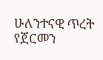ሁለንተናዊ ጥረት የጀርመን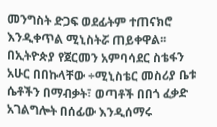መንግስት ድጋፍ ወደፊትም ተጠናክሮ እንዲቀጥል ሚኒስትሯ ጠይቀዋል፡፡
በኢትዮጵያ የጀርመን አምባሳደር ስቴፋን አሁር በበኩላቸው ÷ሚኒስቴር መስሪያ ቤቱ ሴቶችን በማብቃት፣ ወጣቶች በበጎ ፈቃድ አገልግሎት በሰፊው እንዲሰማሩ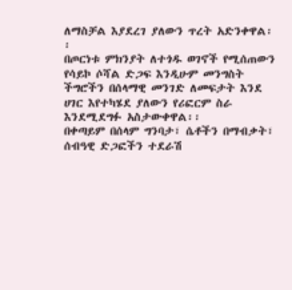ለማስቻል እያደረገ ያለውን ጥረት አድንቀዋል፡፡
በጦርነቱ ምክንያት ለተጎዱ ወገኖች የሚሰጠውን የሳይኮ ሶሻል ድጋፍ እንዲሁም መንግስት ችግሮችን በሰላማዊ መንገድ ለመፍታት እንደ ሀገር እየተካሄደ ያለውን የሪፎርም ስራ እንደሚደግፉ አስታውቀዋል፡፡
በቀጣይም በሰላም ግንባታ፣ ሴቶችን በማብቃት፣ ሰብዓዊ ድጋፎችን ተደራሽ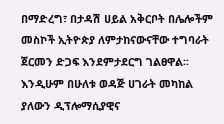በማድረግ፣ በታዳሽ ሀይል አቅርቦት በሌሎችም መስኮች ኢትዮጵያ ለምታከናውናቸው ተግባራት ጀርመን ድጋፍ እንደምታደርግ ገልፀዋል፡፡
እንዲሁም በሁለቱ ወዳጅ ሀገራት መካከል ያለውን ዲፕሎማሲያዊና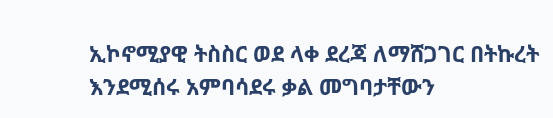ኢኮኖሚያዊ ትስስር ወደ ላቀ ደረጃ ለማሸጋገር በትኩረት እንደሚሰሩ አምባሳደሩ ቃል መግባታቸውን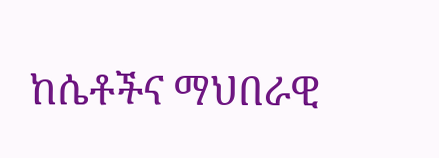ከሴቶችና ማህበራዊ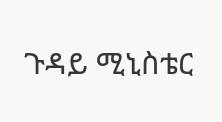ጉዳይ ሚኒስቴር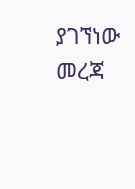ያገኘነው መረጃ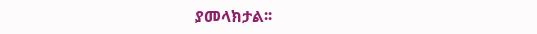ያመላክታል፡፡